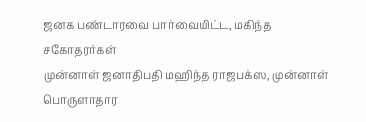ஜனக பண்டாரவை பார்வையிட்ட, மகிந்த சகோதரர்கள்
முன்னாள் ஜனாதிபதி மஹிந்த ராஜபக்ஸ, முன்னாள் பொருளாதார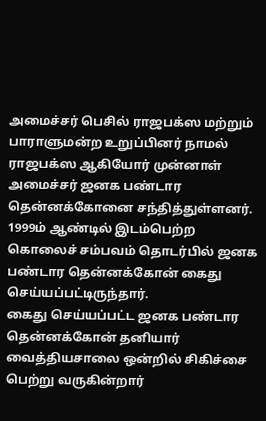அமைச்சர் பெசில் ராஜபக்ஸ மற்றும் பாராளுமன்ற உறுப்பினர் நாமல் ராஜபக்ஸ ஆகியோர் முன்னாள் அமைச்சர் ஜனக பண்டார தென்னக்கோனை சந்தித்துள்ளனர்.
1999ம் ஆண்டில் இடம்பெற்ற கொலைச் சம்பவம் தொடர்பில் ஜனக பண்டார தென்னக்கோன் கைது செய்யப்பட்டிருந்தார்.
கைது செய்யப்பட்ட ஜனக பண்டார தென்னக்கோன் தனியார் வைத்தியசாலை ஒன்றில் சிகிச்சை பெற்று வருகின்றார்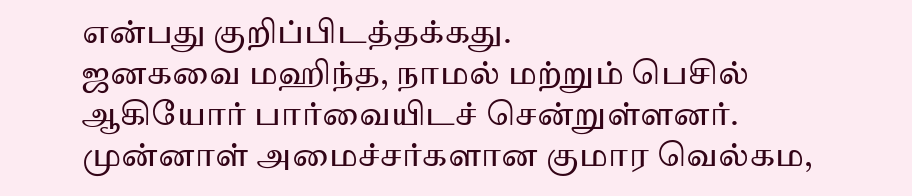என்பது குறிப்பிடத்தக்கது.
ஜனகவை மஹிந்த, நாமல் மற்றும் பெசில் ஆகியோர் பார்வையிடச் சென்றுள்ளனர்.
முன்னாள் அமைச்சர்களான குமார வெல்கம,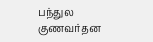பந்துல குணவர்தன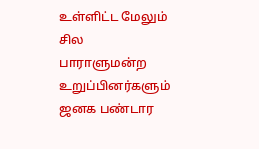உள்ளிட்ட மேலும் சில பாராளுமன்ற உறுப்பினர்களும் ஜனக பண்டார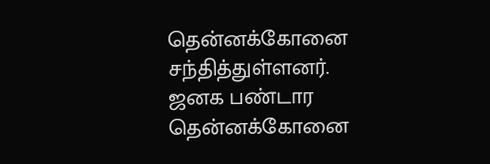தென்னக்கோனை சந்தித்துள்ளனர்.
ஜனக பண்டார தென்னக்கோனை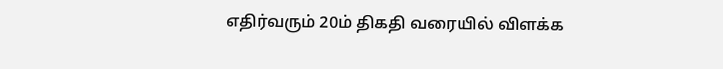எதிர்வரும் 20ம் திகதி வரையில் விளக்க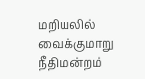மறியலில் வைக்குமாறு நீதிமன்றம்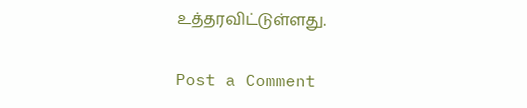உத்தரவிட்டுள்ளது.

Post a Comment